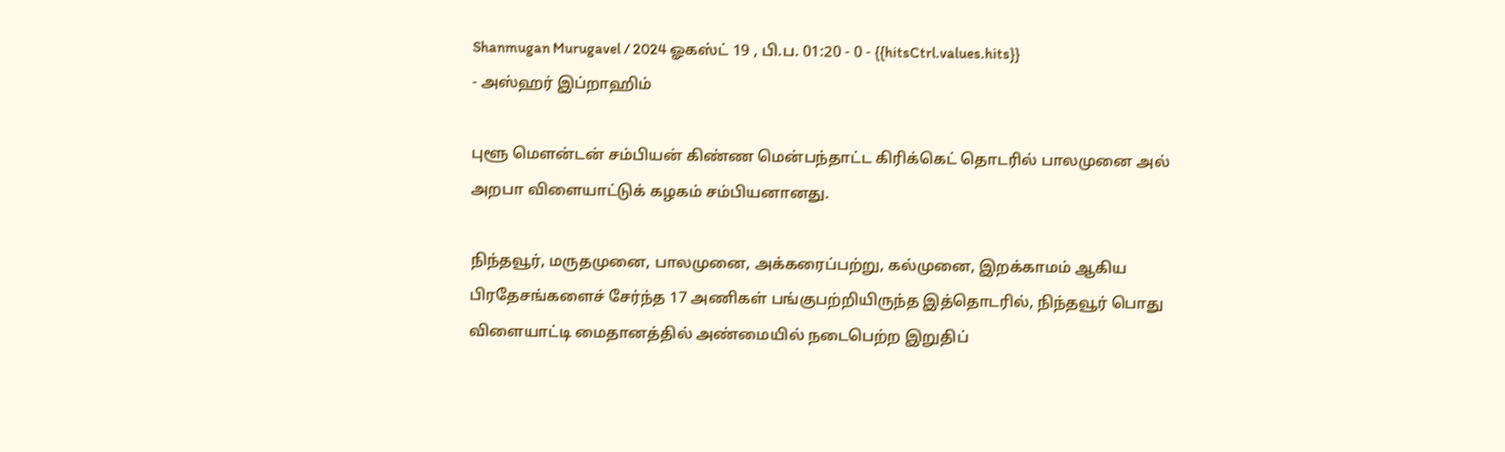Shanmugan Murugavel / 2024 ஓகஸ்ட் 19 , பி.ப. 01:20 - 0 - {{hitsCtrl.values.hits}}
- அஸ்ஹர் இப்றாஹிம்

புளூ மெளன்டன் சம்பியன் கிண்ண மென்பந்தாட்ட கிரிக்கெட் தொடரில் பாலமுனை அல் அறபா விளையாட்டுக் கழகம் சம்பியனானது.

நிந்தவூர், மருதமுனை, பாலமுனை, அக்கரைப்பற்று, கல்முனை, இறக்காமம் ஆகிய பிரதேசங்களைச் சேர்ந்த 17 அணிகள் பங்குபற்றியிருந்த இத்தொடரில், நிந்தவூர் பொது விளையாட்டி மைதானத்தில் அண்மையில் நடைபெற்ற இறுதிப்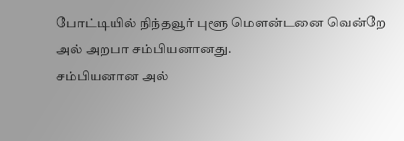போட்டியில் நிந்தவூர் புளூ மெளன்டனை வென்றே அல் அறபா சம்பியனானது.
சம்பியனான அல்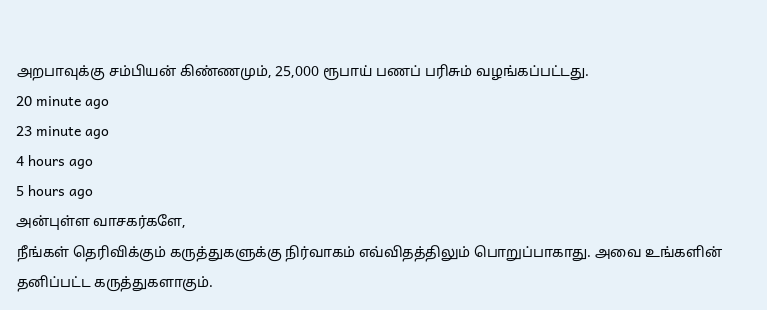அறபாவுக்கு சம்பியன் கிண்ணமும், 25,000 ரூபாய் பணப் பரிசும் வழங்கப்பட்டது.
20 minute ago
23 minute ago
4 hours ago
5 hours ago
அன்புள்ள வாசகர்களே,
நீங்கள் தெரிவிக்கும் கருத்துகளுக்கு நிர்வாகம் எவ்விதத்திலும் பொறுப்பாகாது. அவை உங்களின் தனிப்பட்ட கருத்துகளாகும்.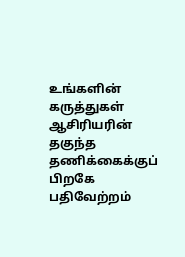உங்களின் கருத்துகள் ஆசிரியரின் தகுந்த தணிக்கைக்குப் பிறகே பதிவேற்றம்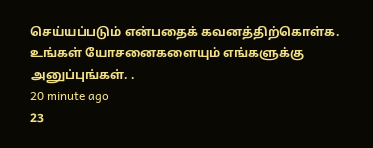செய்யப்படும் என்பதைக் கவனத்திற்கொள்க. உங்கள் யோசனைகளையும் எங்களுக்கு அனுப்புங்கள். .
20 minute ago
23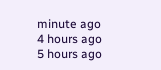minute ago
4 hours ago
5 hours ago